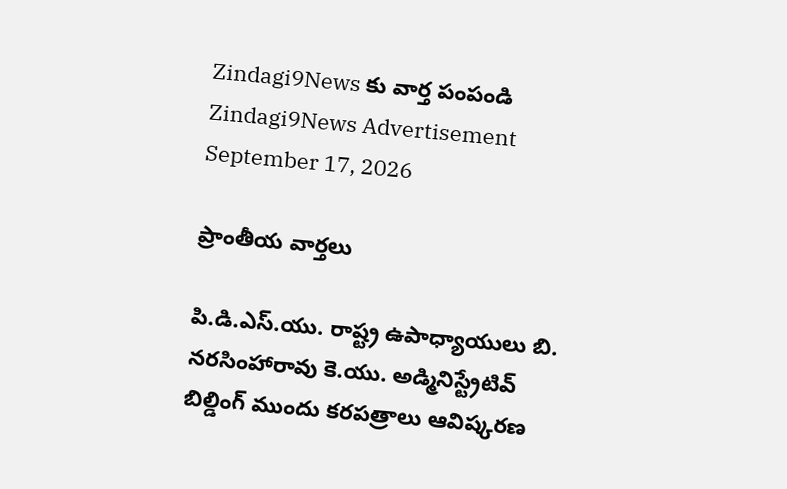Zindagi9News కు వార్త పంపండి
Zindagi9News Advertisement
September 17, 2026

ప్రాంతీయ వార్తలు

పి.డి.ఎస్.యు. రాష్ట్ర ఉపాధ్యాయులు బి. నరసింహారావు కె.యు. అడ్మినిస్ట్రేటివ్ బిల్డింగ్ ముందు కరపత్రాలు ఆవిష్కరణ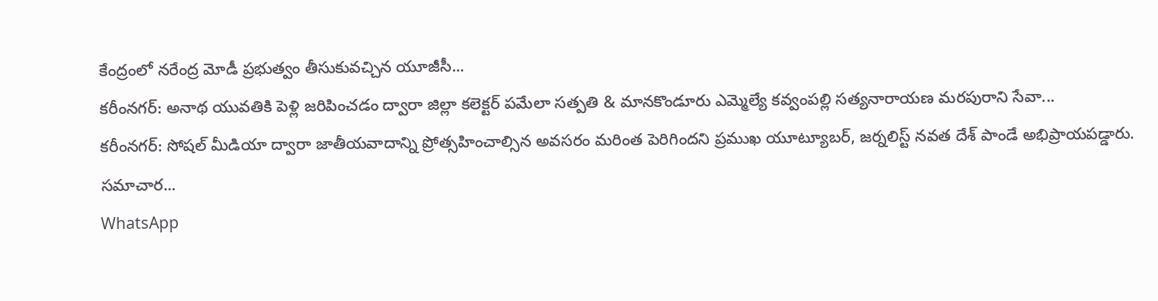కేంద్రంలో నరేంద్ర మోడీ ప్రభుత్వం తీసుకువచ్చిన యూజీసీ...
కరీంనగర్: అనాథ యువతికి పెళ్లి జరిపించడం ద్వారా జిల్లా కలెక్టర్ పమేలా సత్పతి & మానకొండూరు ఎమ్మెల్యే కవ్వంపల్లి సత్యనారాయణ మరపురాని సేవా...
కరీంనగర్: సోషల్ మీడియా ద్వారా జాతీయవాదాన్ని ప్రోత్సహించాల్సిన అవసరం మరింత పెరిగిందని ప్రముఖ యూట్యూబర్, జర్నలిస్ట్ నవత దేశ్ పాండే అభిప్రాయపడ్డారు. సమాచార...
WhatsApp